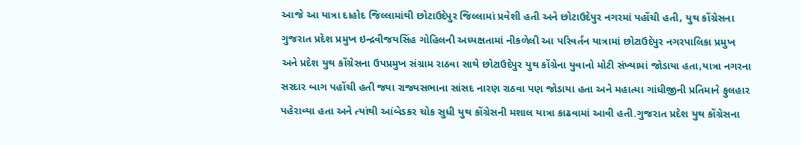આજે આ યાત્રા દાહોદ જિલ્લામાંથી છોટાઉદેપુર જિલ્લામાં પ્રવેશી હતી અને છોટાઉદેપુર નગરમાં પહોંચી હતી, યુથ કોંગ્રેસના ગુજરાત પ્રદેશ પ્રમુખ ઇન્દ્રવીજયસિંહ ગોહિલની અધ્યક્ષતામાં નીકળેલી આ પરિવર્તન યાત્રામાં છોટાઉદેપુર નગરપાલિકા પ્રમુખ અને પ્રદેશ યુથ કોંગ્રેસના ઉપપ્રમુખ સંગ્રામ રાઠવા સાથે છોટાઉદેપુર યુથ કોંગ્રેના યુવાનો મોટી સંખ્યામાં જોડાયા હતા,યાત્રા નગરના સરદાર બાગ પહોંચી હતી જ્યા રાજ્યસભાના સાંસદ નારણ રાઠવા પણ જોડાયા હતા અને મહાત્મા ગાંધીજીની પ્રતિમાને ફુલહાર પહેરાવ્યા હતા અને ત્યાંથી આંબેડકર ચોક સુધી યુથ કોંગ્રેસની મશાલ યાત્રા કાઢવામાં આવી હતી.ગુજરાત પ્રદેશ યુથ કોંગ્રેસના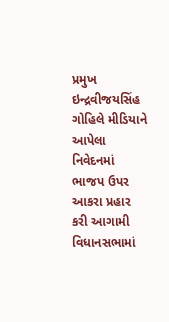પ્રમુખ ઇન્દ્રવીજયસિંહ ગોહિલે મીડિયાને આપેલા નિવેદનમાં ભાજપ ઉપર આકરા પ્રહાર કરી આગામી વિધાનસભામાં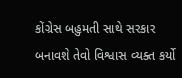કોંગ્રેસ બહુમતી સાથે સરકાર બનાવશે તેવો વિશ્વાસ વ્યક્ત કર્યો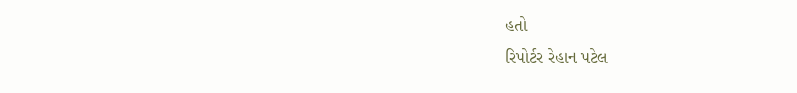હતો
રિપોર્ટર રેહાન પટેલ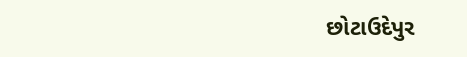છોટાઉદેપુર